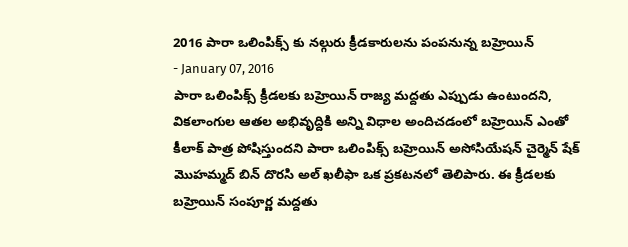2016 పారా ఒలింపిక్స్ కు నల్గురు క్రీడకారులను పంపనున్న బహ్రెయిన్
- January 07, 2016
పారా ఒలింపిక్స్ క్రీడలకు బహ్రెయిన్ రాజ్య మద్దతు ఎప్పుడు ఉంటుందని, వికలాంగుల ఆతల అభివృద్దికి అన్ని విధాల అందిచడంలో బహ్రెయిన్ ఎంతో కీలాక్ పాత్ర పోషిస్తుందని పారా ఒలింపిక్స్ బహ్రెయిన్ అసోసియేషన్ చైర్మెన్ షేక్ మొహమ్మద్ బిన్ దొరసి అల్ ఖలీఫా ఒక ప్రకటనలో తెలిపారు. ఈ క్రీడలకు బహ్రెయిన్ సంపూర్ణ మద్దతు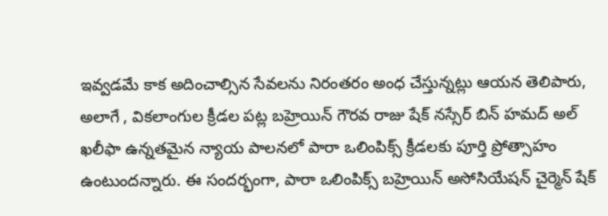ఇవ్వడమే కాక అదించాల్సిన సేవలను నిరంతరం అంధ చేస్తున్నట్లు ఆయన తెలిపారు, అలాగే , వికలాంగుల క్రీడల పట్ల బహ్రెయిన్ గౌరవ రాజు షేక్ నస్సేర్ బిన్ హమద్ అల్ ఖలీఫా ఉన్నతమైన న్యాయ పాలనలో పారా ఒలింపిక్స్ క్రీడలకు పూర్తి ప్రోత్సాహం ఉంటుందన్నారు. ఈ సందర్భంగా, పారా ఒలింపిక్స్ బహ్రెయిన్ అసోసియేషన్ చైర్మెన్ షేక్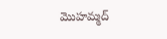మొహమ్మద్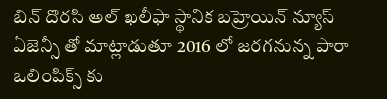బిన్ దొరసి అల్ ఖలీఫా స్థానిక బహ్రెయిన్ న్యూస్ ఏజెన్సీ తో మాట్లాడుతూ 2016 లో జరగనున్న పారా ఒలింపిక్స్ కు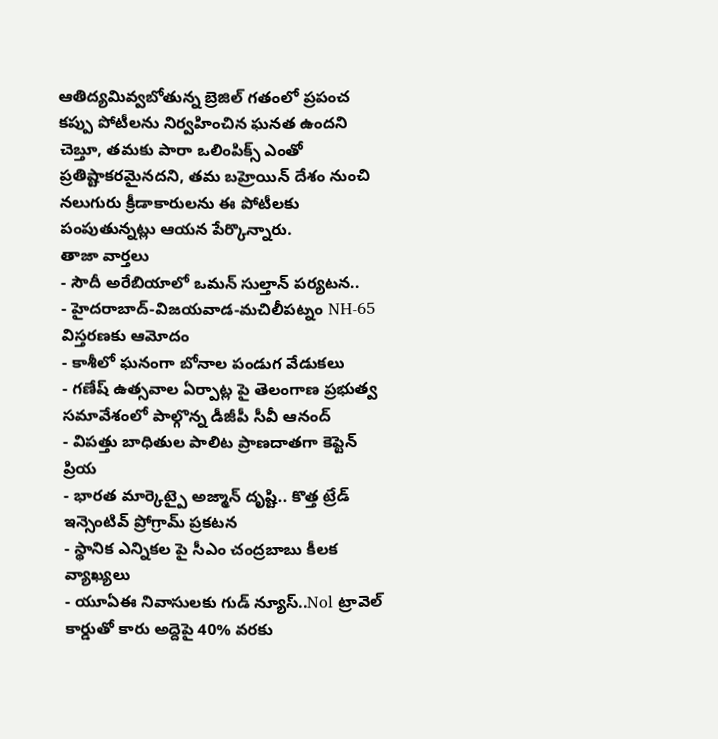ఆతిద్యమివ్వబోతున్న బ్రెజిల్ గతంలో ప్రపంచ కప్పు పోటీలను నిర్వహించిన ఘనత ఉందని చెబ్తూ, తమకు పారా ఒలింపిక్స్ ఎంతో ప్రతిష్టాకరమైనదని, తమ బహ్రెయిన్ దేశం నుంచి నలుగురు క్రీడాకారులను ఈ పోటీలకు పంపుతున్నట్లు ఆయన పేర్కొన్నారు.
తాజా వార్తలు
- సౌదీ అరేబియాలో ఒమన్ సుల్తాన్ పర్యటన..
- హైదరాబాద్-విజయవాడ-మచిలీపట్నం NH-65 విస్తరణకు ఆమోదం
- కాశీలో ఘనంగా బోనాల పండుగ వేడుకలు
- గణేష్ ఉత్సవాల ఏర్పాట్ల పై తెలంగాణ ప్రభుత్వ సమావేశంలో పాల్గొన్న డీజీపీ సీవీ ఆనంద్
- విపత్తు బాధితుల పాలిట ప్రాణదాతగా కెప్టెన్ ప్రియ
- భారత మార్కెట్పై అజ్మాన్ దృష్టి.. కొత్త ట్రేడ్ ఇన్సెంటివ్ ప్రోగ్రామ్ ప్రకటన
- స్థానిక ఎన్నికల పై సీఎం చంద్రబాబు కీలక వ్యాఖ్యలు
- యూఏఈ నివాసులకు గుడ్ న్యూస్..Nol ట్రావెల్ కార్డుతో కారు అద్దెపై 40% వరకు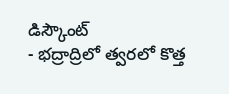డిస్కౌంట్
- భద్రాద్రిలో త్వరలో కొత్త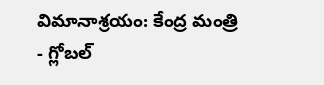విమానాశ్రయం: కేంద్ర మంత్రి
- గ్లోబల్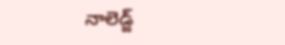నాలెడ్జ్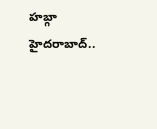హబ్గా హైదరాబాద్..